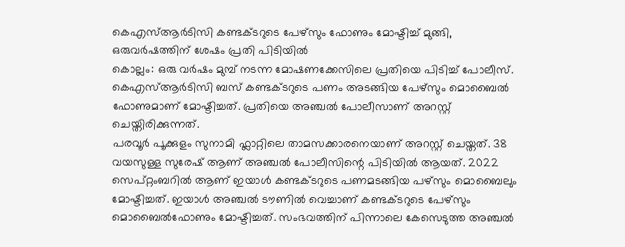കെഎസ്ആർടിസി കണ്ടക്ടറുടെ പേഴ്സും ഫോണും മോഷ്ടിച്ച് മുങ്ങി, ഒരുവർഷത്തിന് ശേഷം പ്രതി പിടിയിൽ
കൊല്ലം: ഒരു വർഷം മുമ്പ് നടന്ന മോഷണക്കേസിലെ പ്രതിയെ പിടിച്ച് പോലീസ്. കെഎസ്ആർടിസി ബസ് കണ്ടക്ടറുടെ പണം അടങ്ങിയ പേഴ്സും മൊബൈൽ ഫോണുമാണ് മോഷ്ടിച്ചത്. പ്രതിയെ അഞ്ചൽ പോലീസാണ് അറസ്റ്റ് ചെയ്തിരിക്കുന്നത്.
പരവൂർ പൂക്കുളം സുനാമി ഫ്ലാറ്റിലെ താമസക്കാരനെയാണ് അറസ്റ്റ് ചെയ്തത്. 38 വയസുള്ള സുരേഷ് ആണ് അഞ്ചൽ പോലീസിന്റെ പിടിയിൽ ആയത്. 2022 സെപ്റ്റംബറിൽ ആണ് ഇയാൾ കണ്ടക്ടറുടെ പണമടങ്ങിയ പഴ്സും മൊബൈലും മോഷ്ടിച്ചത്. ഇയാൾ അഞ്ചൽ ടൗണിൽ വെച്ചാണ് കണ്ടക്ടറുടെ പേഴ്സും മൊബൈൽഫോണും മോഷ്ടിച്ചത്. സംഭവത്തിന് പിന്നാലെ കേസെടുത്ത അഞ്ചൽ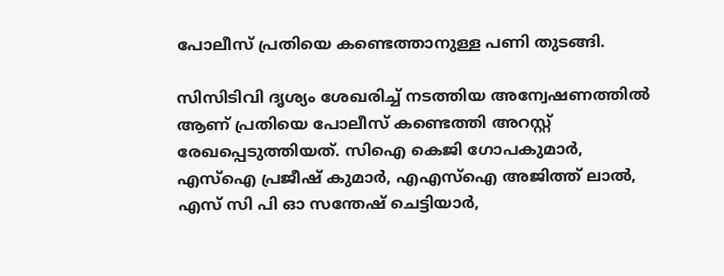പോലീസ് പ്രതിയെ കണ്ടെത്താനുള്ള പണി തുടങ്ങി.

സിസിടിവി ദൃശ്യം ശേഖരിച്ച് നടത്തിയ അന്വേഷണത്തിൽ ആണ് പ്രതിയെ പോലീസ് കണ്ടെത്തി അറസ്റ്റ് രേഖപ്പെടുത്തിയത്. സിഐ കെജി ഗോപകുമാർ, എസ്ഐ പ്രജീഷ് കുമാർ, എഎസ്ഐ അജിത്ത് ലാൽ, എസ് സി പി ഓ സന്തേഷ് ചെട്ടിയാർ,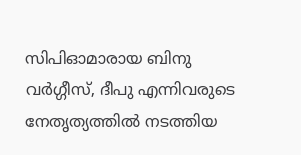സിപിഓമാരായ ബിനു വർഗ്ഗീസ്, ദീപു എന്നിവരുടെ നേതൃത്യത്തിൽ നടത്തിയ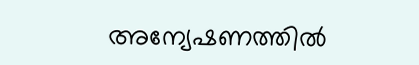അന്യേഷണത്തിൽ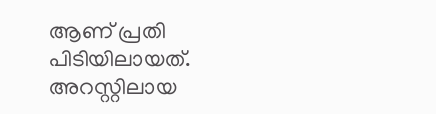ആണ് പ്രതി പിടിയിലായത്. അറസ്റ്റിലായ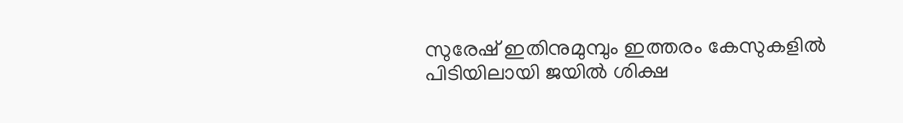സുരേഷ് ഇതിനുമുമ്പും ഇത്തരം കേസുകളിൽ പിടിയിലായി ജയിൽ ശിക്ഷ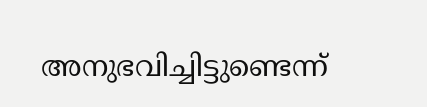അനുഭവിച്ചിട്ടുണ്ടെന്ന്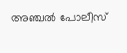അഞ്ചൽ പോലീസ്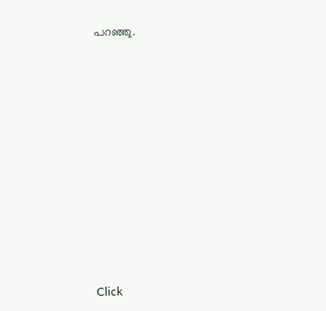പറഞ്ഞു.












Click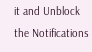it and Unblock the Notifications